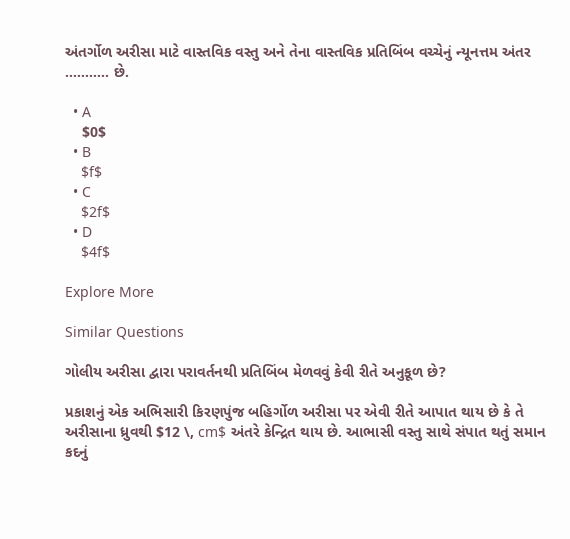અંતર્ગોળ અરીસા માટે વાસ્તવિક વસ્તુ અને તેના વાસ્તવિક પ્રતિબિંબ વચ્ચેનું ન્યૂનત્તમ અંતર ........... છે.

  • A
    $0$
  • B
    $f$
  • C
    $2f$
  • D
    $4f$

Explore More

Similar Questions

ગોલીય અરીસા દ્વારા પરાવર્તનથી પ્રતિબિંબ મેળવવું કેવી રીતે અનુકૂળ છે?

પ્રકાશનું એક અભિસારી કિરણપુંજ બહિર્ગોળ અરીસા પર એવી રીતે આપાત થાય છે કે તે અરીસાના ધ્રુવથી $12 \, cm$ અંતરે કેન્દ્રિત થાય છે. આભાસી વસ્તુ સાથે સંપાત થતું સમાન કદનું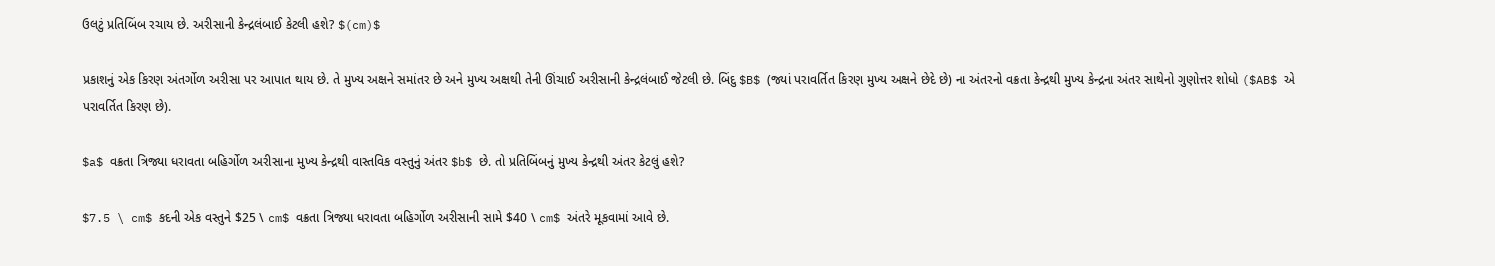ઉલટું પ્રતિબિંબ રચાય છે. અરીસાની કેન્દ્રલંબાઈ કેટલી હશે? $(cm)$

પ્રકાશનું એક કિરણ અંતર્ગોળ અરીસા પર આપાત થાય છે. તે મુખ્ય અક્ષને સમાંતર છે અને મુખ્ય અક્ષથી તેની ઊંચાઈ અરીસાની કેન્દ્રલંબાઈ જેટલી છે. બિંદુ $B$ (જ્યાં પરાવર્તિત કિરણ મુખ્ય અક્ષને છેદે છે) ના અંતરનો વક્રતા કેન્દ્રથી મુખ્ય કેન્દ્રના અંતર સાથેનો ગુણોત્તર શોધો ($AB$ એ પરાવર્તિત કિરણ છે).

$a$ વક્રતા ત્રિજ્યા ધરાવતા બહિર્ગોળ અરીસાના મુખ્ય કેન્દ્રથી વાસ્તવિક વસ્તુનું અંતર $b$ છે. તો પ્રતિબિંબનું મુખ્ય કેન્દ્રથી અંતર કેટલું હશે?

$7.5 \ cm$ કદની એક વસ્તુને $25 \ cm$ વક્રતા ત્રિજ્યા ધરાવતા બહિર્ગોળ અરીસાની સામે $40 \ cm$ અંતરે મૂકવામાં આવે છે.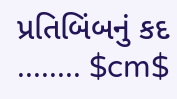પ્રતિબિંબનું કદ ........ $cm$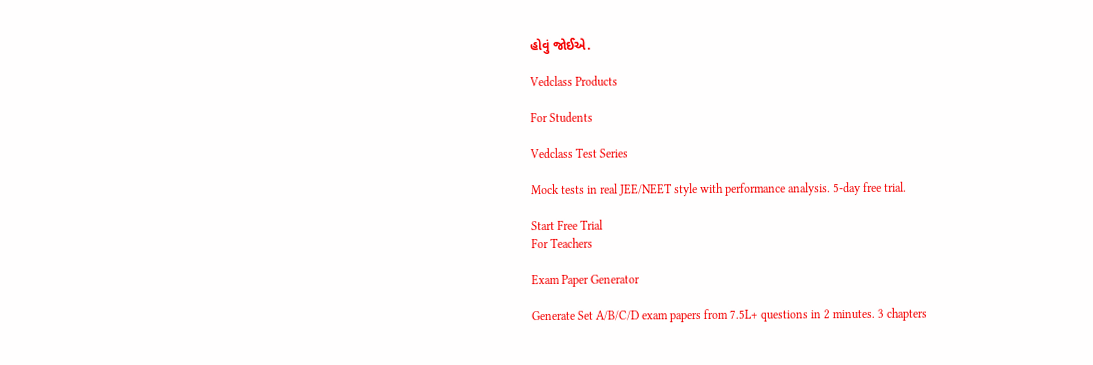હોવું જોઈએ.

Vedclass Products

For Students

Vedclass Test Series

Mock tests in real JEE/NEET style with performance analysis. 5-day free trial.

Start Free Trial
For Teachers

Exam Paper Generator

Generate Set A/B/C/D exam papers from 7.5L+ questions in 2 minutes. 3 chapters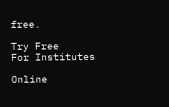free.

Try Free
For Institutes

Online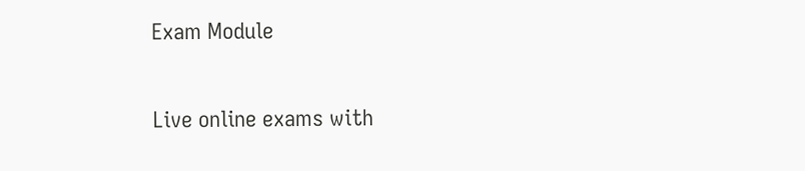Exam Module

Live online exams with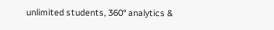unlimited students, 360° analytics &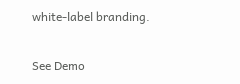white-label branding.

See Demo